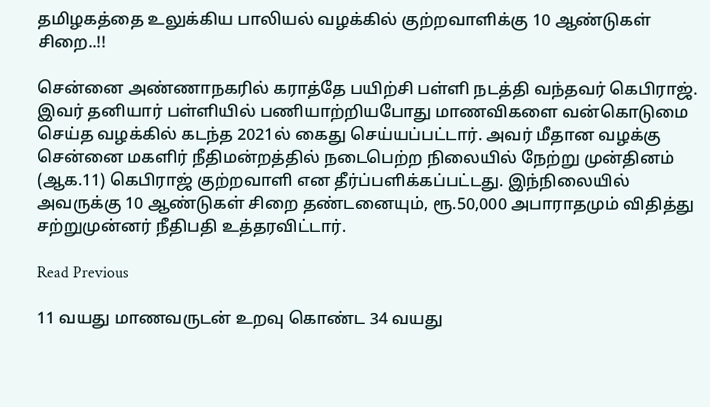தமிழகத்தை உலுக்கிய பாலியல் வழக்கில் குற்றவாளிக்கு 10 ஆண்டுகள் சிறை..!!

சென்னை அண்ணாநகரில் கராத்தே பயிற்சி பள்ளி நடத்தி வந்தவர் கெபிராஜ். இவர் தனியார் பள்ளியில் பணியாற்றியபோது மாணவிகளை வன்கொடுமை செய்த வழக்கில் கடந்த 2021ல் கைது செய்யப்பட்டார். அவர் மீதான வழக்கு சென்னை மகளிர் நீதிமன்றத்தில் நடைபெற்ற நிலையில் நேற்று முன்தினம் (ஆக.11) கெபிராஜ் குற்றவாளி என தீர்ப்பளிக்கப்பட்டது. இந்நிலையில் அவருக்கு 10 ஆண்டுகள் சிறை தண்டனையும், ரூ.50,000 அபாராதமும் விதித்து சற்றுமுன்னர் நீதிபதி உத்தரவிட்டார்.

Read Previous

11 வயது மாணவருடன் உறவு கொண்ட 34 வயது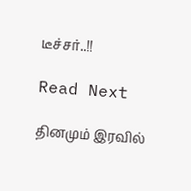டீச்சர்..!!

Read Next

தினமும் இரவில்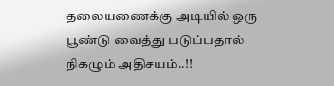தலையணைக்கு அடியில் ஒரு பூண்டு வைத்து படுப்பதால் நிகழும் அதிசயம்..!!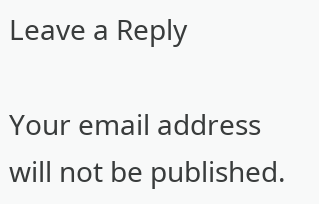Leave a Reply

Your email address will not be published.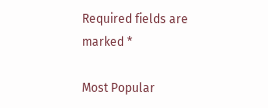Required fields are marked *

Most Popular